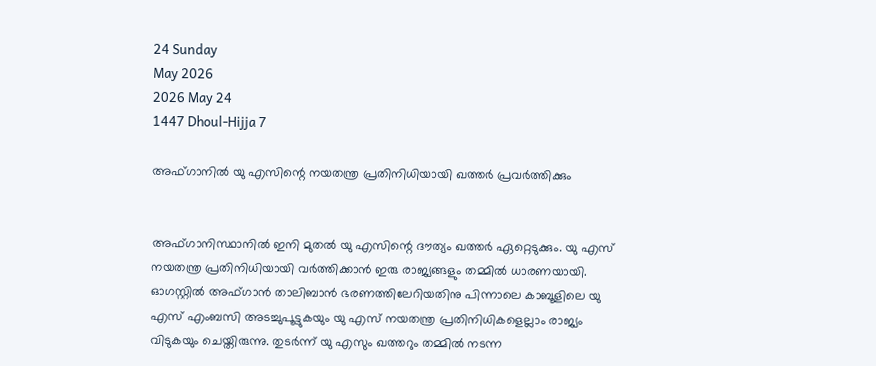24 Sunday
May 2026
2026 May 24
1447 Dhoul-Hijja 7

അഫ്ഗാനില്‍ യു എസിന്റെ നയതന്ത്ര പ്രതിനിധിയായി ഖത്തര്‍ പ്രവര്‍ത്തിക്കും


അഫ്ഗാനിസ്ഥാനില്‍ ഇനി മുതല്‍ യു എസിന്റെ ദൗത്യം ഖത്തര്‍ ഏറ്റെടുക്കും. യു എസ് നയതന്ത്ര പ്രതിനിധിയായി വര്‍ത്തിക്കാന്‍ ഇരു രാജ്യങ്ങളും തമ്മില്‍ ധാരണയായി. ഓഗസ്റ്റില്‍ അഫ്ഗാന്‍ താലിബാന്‍ ഭരണത്തിലേറിയതിനു പിന്നാലെ കാബൂളിലെ യു എസ് എംബസി അടച്ചുപൂട്ടുകയും യു എസ് നയതന്ത്ര പ്രതിനിധികളെല്ലാം രാജ്യം വിടുകയും ചെയ്തിരുന്നു. തുടര്‍ന്ന് യു എസും ഖത്തറും തമ്മില്‍ നടന്ന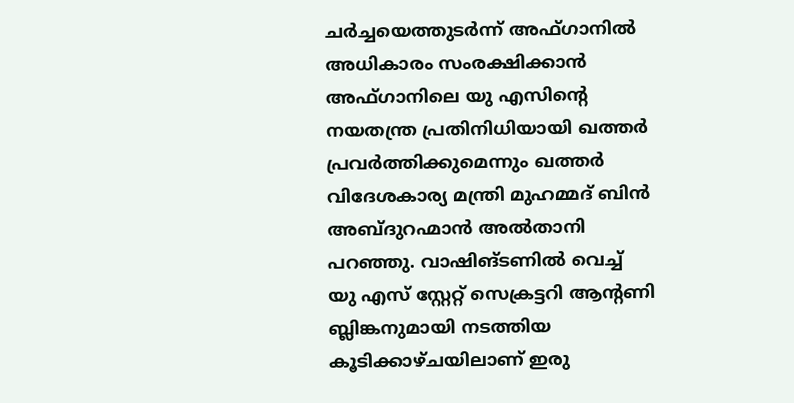ചര്‍ച്ചയെത്തുടര്‍ന്ന് അഫ്ഗാനില്‍ അധികാരം സംരക്ഷിക്കാന്‍ അഫ്ഗാനിലെ യു എസിന്റെ നയതന്ത്ര പ്രതിനിധിയായി ഖത്തര്‍ പ്രവര്‍ത്തിക്കുമെന്നും ഖത്തര്‍ വിദേശകാര്യ മന്ത്രി മുഹമ്മദ് ബിന്‍ അബ്ദുറഹ്മാന്‍ അല്‍താനി പറഞ്ഞു. വാഷിങ്ടണില്‍ വെച്ച് യു എസ് സ്റ്റേറ്റ് സെക്രട്ടറി ആന്റണി ബ്ലിങ്കനുമായി നടത്തിയ കൂടിക്കാഴ്ചയിലാണ് ഇരു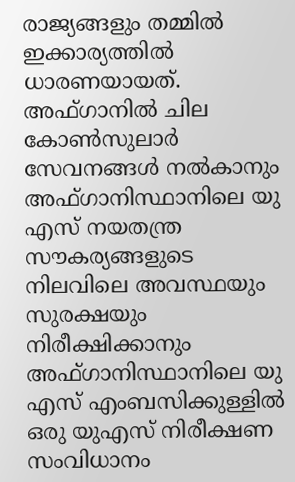രാജ്യങ്ങളും തമ്മില്‍ ഇക്കാര്യത്തില്‍ ധാരണയായത്.
അഫ്ഗാനില്‍ ചില കോണ്‍സുലാര്‍ സേവനങ്ങള്‍ നല്‍കാനും അഫ്ഗാനിസ്ഥാനിലെ യു എസ് നയതന്ത്ര സൗകര്യങ്ങളുടെ നിലവിലെ അവസ്ഥയും സുരക്ഷയും നിരീക്ഷിക്കാനും അഫ്ഗാനിസ്ഥാനിലെ യു എസ് എംബസിക്കുള്ളില്‍ ഒരു യുഎസ് നിരീക്ഷണ സംവിധാനം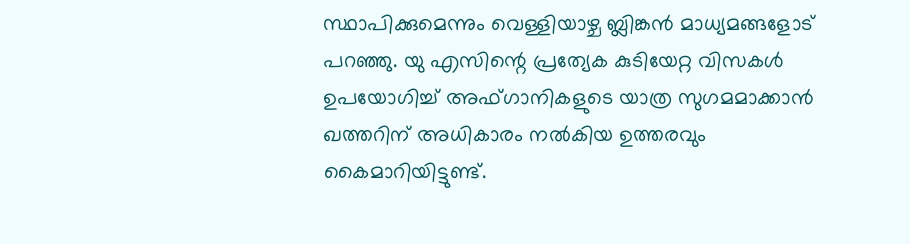സ്ഥാപിക്കുമെന്നും വെള്ളിയാഴ്ച ബ്ലിങ്കന്‍ മാധ്യമങ്ങളോട് പറഞ്ഞു. യു എസിന്റെ പ്രത്യേക കുടിയേറ്റ വിസകള്‍ ഉപയോഗിച്ച് അഫ്ഗാനികളുടെ യാത്ര സുഗമമാക്കാന്‍ ഖത്തറിന് അധികാരം നല്‍കിയ ഉത്തരവും കൈമാറിയിട്ടുണ്ട്.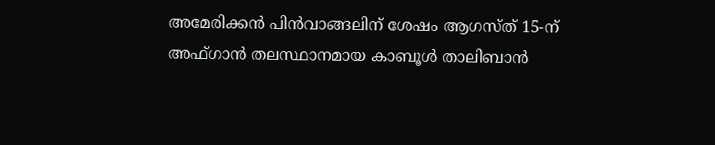അമേരിക്കന്‍ പിന്‍വാങ്ങലിന് ശേഷം ആഗസ്ത് 15-ന് അഫ്ഗാന്‍ തലസ്ഥാനമായ കാബൂള്‍ താലിബാന്‍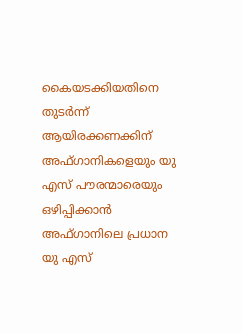കൈയടക്കിയതിനെ തുടര്‍ന്ന് ആയിരക്കണക്കിന് അഫ്ഗാനികളെയും യു എസ് പൗരന്മാരെയും ഒഴിപ്പിക്കാന്‍ അഫ്ഗാനിലെ പ്രധാന യു എസ്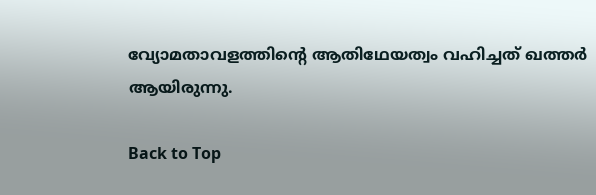വ്യോമതാവളത്തിന്റെ ആതിഥേയത്വം വഹിച്ചത് ഖത്തര്‍ ആയിരുന്നു.

Back to Top